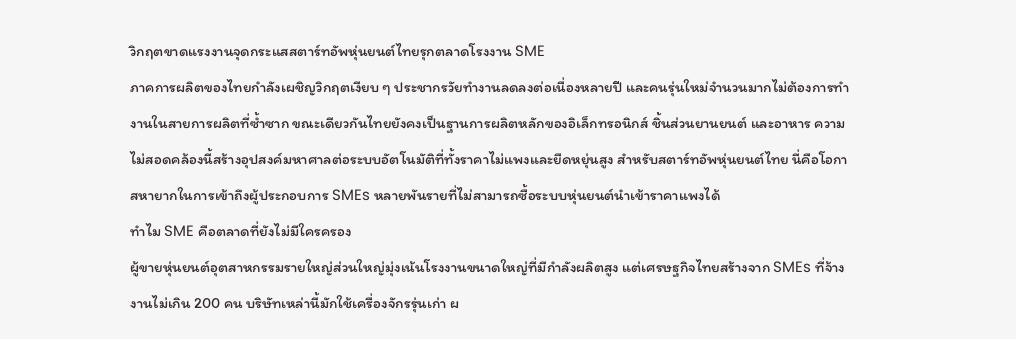วิกฤตขาดแรงงานจุดกระแสสตาร์ทอัพหุ่นยนต์ไทยรุกตลาดโรงงาน SME
ภาคการผลิตของไทยกำลังเผชิญวิกฤตเงียบ ๆ ประชากรวัยทำงานลดลงต่อเนื่องหลายปี และคนรุ่นใหม่จำนวนมากไม่ต้องการทำงานในสายการผลิตที่ซ้ำซาก ขณะเดียวกันไทยยังคงเป็นฐานการผลิตหลักของอิเล็กทรอนิกส์ ชิ้นส่วนยานยนต์ และอาหาร ความไม่สอดคล้องนี้สร้างอุปสงค์มหาศาลต่อระบบอัตโนมัติที่ทั้งราคาไม่แพงและยืดหยุ่นสูง สำหรับสตาร์ทอัพหุ่นยนต์ไทย นี่คือโอกาสหายากในการเข้าถึงผู้ประกอบการ SMEs หลายพันรายที่ไม่สามารถซื้อระบบหุ่นยนต์นำเข้าราคาแพงได้
ทำไม SME คือตลาดที่ยังไม่มีใครครอง
ผู้ขายหุ่นยนต์อุตสาหกรรมรายใหญ่ส่วนใหญ่มุ่งเน้นโรงงานขนาดใหญ่ที่มีกำลังผลิตสูง แต่เศรษฐกิจไทยสร้างจาก SMEs ที่จ้างงานไม่เกิน 200 คน บริษัทเหล่านี้มักใช้เครื่องจักรรุ่นเก่า ผ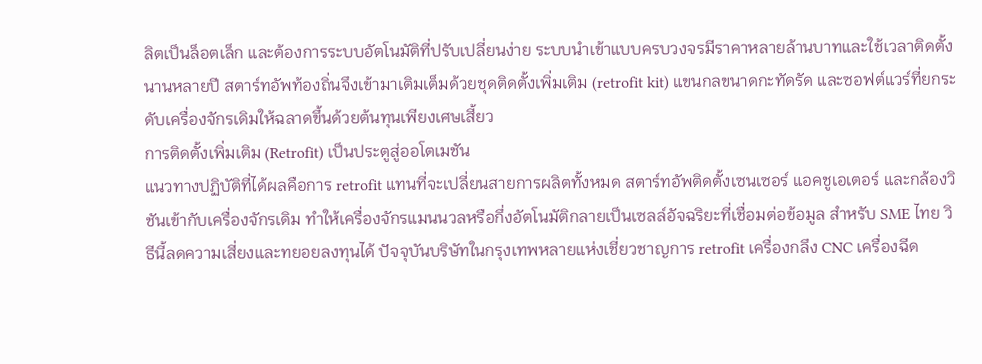ลิตเป็นล็อตเล็ก และต้องการระบบอัตโนมัติที่ปรับเปลี่ยนง่าย ระบบนำเข้าแบบครบวงจรมีราคาหลายล้านบาทและใช้เวลาติดตั้งนานหลายปี สตาร์ทอัพท้องถิ่นจึงเข้ามาเติมเต็มด้วยชุดติดตั้งเพิ่มเติม (retrofit kit) แขนกลขนาดกะทัดรัด และซอฟต์แวร์ที่ยกระดับเครื่องจักรเดิมให้ฉลาดขึ้นด้วยต้นทุนเพียงเศษเสี้ยว
การติดตั้งเพิ่มเติม (Retrofit) เป็นประตูสู่ออโตเมชัน
แนวทางปฏิบัติที่ได้ผลคือการ retrofit แทนที่จะเปลี่ยนสายการผลิตทั้งหมด สตาร์ทอัพติดตั้งเซนเซอร์ แอคชูเอเตอร์ และกล้องวิชันเข้ากับเครื่องจักรเดิม ทำให้เครื่องจักรแมนนวลหรือกึ่งอัตโนมัติกลายเป็นเซลล์อัจฉริยะที่เชื่อมต่อข้อมูล สำหรับ SME ไทย วิธีนี้ลดความเสี่ยงและทยอยลงทุนได้ ปัจจุบันบริษัทในกรุงเทพหลายแห่งเชี่ยวชาญการ retrofit เครื่องกลึง CNC เครื่องฉีด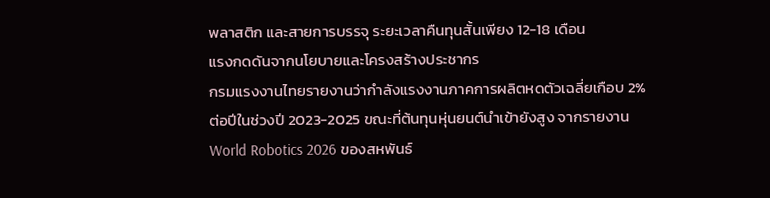พลาสติก และสายการบรรจุ ระยะเวลาคืนทุนสั้นเพียง 12-18 เดือน
แรงกดดันจากนโยบายและโครงสร้างประชากร
กรมแรงงานไทยรายงานว่ากำลังแรงงานภาคการผลิตหดตัวเฉลี่ยเกือบ 2% ต่อปีในช่วงปี 2023-2025 ขณะที่ต้นทุนหุ่นยนต์นำเข้ายังสูง จากรายงาน World Robotics 2026 ของสหพันธ์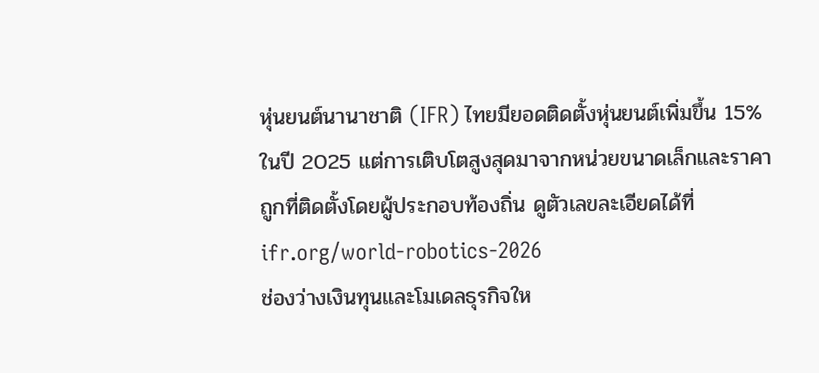หุ่นยนต์นานาชาติ (IFR) ไทยมียอดติดตั้งหุ่นยนต์เพิ่มขึ้น 15% ในปี 2025 แต่การเติบโตสูงสุดมาจากหน่วยขนาดเล็กและราคาถูกที่ติดตั้งโดยผู้ประกอบท้องถิ่น ดูตัวเลขละเอียดได้ที่ ifr.org/world-robotics-2026
ช่องว่างเงินทุนและโมเดลธุรกิจให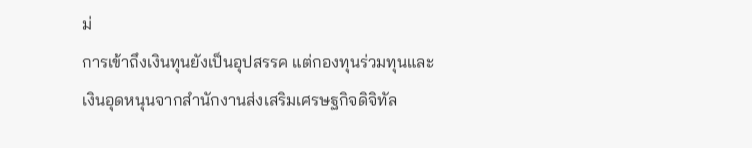ม่
การเข้าถึงเงินทุนยังเป็นอุปสรรค แต่กองทุนร่วมทุนและเงินอุดหนุนจากสำนักงานส่งเสริมเศรษฐกิจดิจิทัล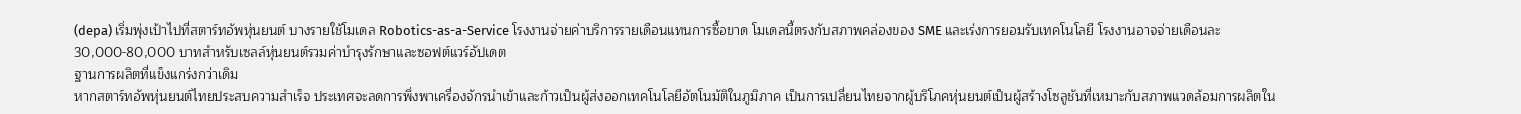(depa) เริ่มพุ่งเป้าไปที่สตาร์ทอัพหุ่นยนต์ บางรายใช้โมเดล Robotics-as-a-Service โรงงานจ่ายค่าบริการรายเดือนแทนการซื้อขาด โมเดลนี้ตรงกับสภาพคล่องของ SME และเร่งการยอมรับเทคโนโลยี โรงงานอาจจ่ายเดือนละ 30,000-80,000 บาทสำหรับเซลล์หุ่นยนต์รวมค่าบำรุงรักษาและซอฟต์แวร์อัปเดต
ฐานการผลิตที่แข็งแกร่งกว่าเดิม
หากสตาร์ทอัพหุ่นยนต์ไทยประสบความสำเร็จ ประเทศจะลดการพึ่งพาเครื่องจักรนำเข้าและก้าวเป็นผู้ส่งออกเทคโนโลยีอัตโนมัติในภูมิภาค เป็นการเปลี่ยนไทยจากผู้บริโภคหุ่นยนต์เป็นผู้สร้างโซลูชันที่เหมาะกับสภาพแวดล้อมการผลิตใน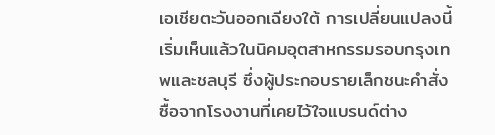เอเชียตะวันออกเฉียงใต้ การเปลี่ยนแปลงนี้เริ่มเห็นแล้วในนิคมอุตสาหกรรมรอบกรุงเทพและชลบุรี ซึ่งผู้ประกอบรายเล็กชนะคำสั่งซื้อจากโรงงานที่เคยไว้ใจแบรนด์ต่าง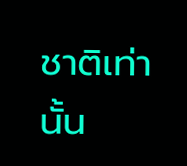ชาติเท่านั้น